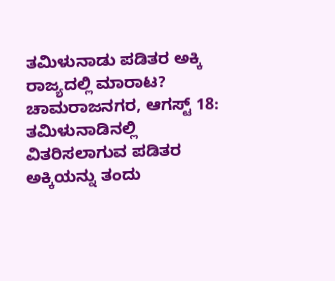ತಮಿಳುನಾಡು ಪಡಿತರ ಅಕ್ಕಿ ರಾಜ್ಯದಲ್ಲಿ ಮಾರಾಟ?
ಚಾಮರಾಜನಗರ, ಆಗಸ್ಟ್ 18: ತಮಿಳುನಾಡಿನಲ್ಲಿ ವಿತರಿಸಲಾಗುವ ಪಡಿತರ ಅಕ್ಕಿಯನ್ನು ತಂದು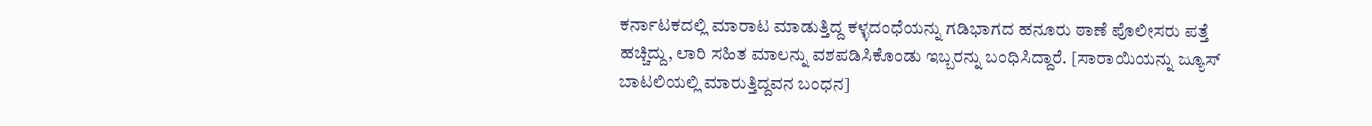ಕರ್ನಾಟಕದಲ್ಲಿ ಮಾರಾಟ ಮಾಡುತ್ತಿದ್ದ ಕಳ್ಳದಂಧೆಯನ್ನು ಗಡಿಭಾಗದ ಹನೂರು ಠಾಣೆ ಪೊಲೀಸರು ಪತ್ತೆ ಹಚ್ಚಿದ್ದು, ಲಾರಿ ಸಹಿತ ಮಾಲನ್ನು ವಶಪಡಿಸಿಕೊಂಡು ಇಬ್ಬರನ್ನು ಬಂಧಿಸಿದ್ದಾರೆ. [ಸಾರಾಯಿಯನ್ನು ಜ್ಯೂಸ್ ಬಾಟಲಿಯಲ್ಲಿ ಮಾರುತ್ತಿದ್ದವನ ಬಂಧನ]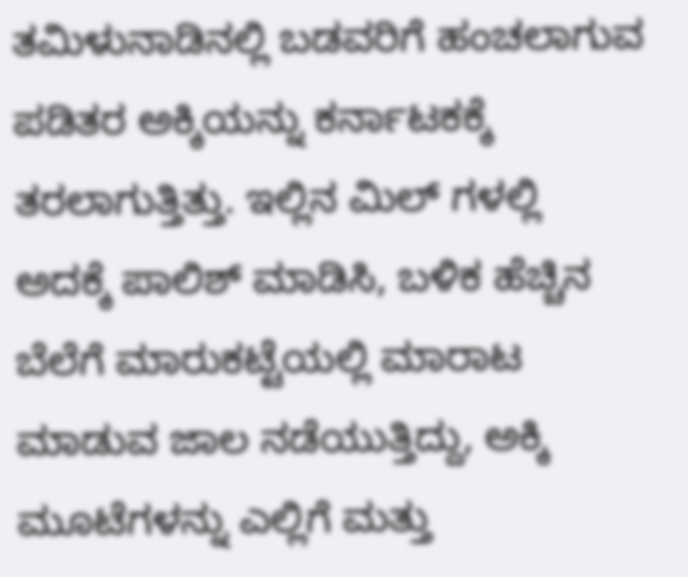ತಮಿಳುನಾಡಿನಲ್ಲಿ ಬಡವರಿಗೆ ಹಂಚಲಾಗುವ ಪಡಿತರ ಅಕ್ಕಿಯನ್ನು ಕರ್ನಾಟಕಕ್ಕೆ ತರಲಾಗುತ್ತಿತ್ತು. ಇಲ್ಲಿನ ಮಿಲ್ ಗಳಲ್ಲಿ ಅದಕ್ಕೆ ಪಾಲಿಶ್ ಮಾಡಿಸಿ, ಬಳಿಕ ಹೆಚ್ಚಿನ ಬೆಲೆಗೆ ಮಾರುಕಟ್ಟೆಯಲ್ಲಿ ಮಾರಾಟ ಮಾಡುವ ಜಾಲ ನಡೆಯುತ್ತಿದ್ದು, ಅಕ್ಕಿ ಮೂಟೆಗಳನ್ನು ಎಲ್ಲಿಗೆ ಮತ್ತು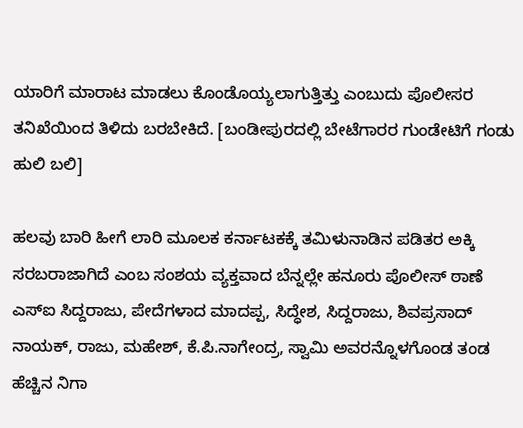ಯಾರಿಗೆ ಮಾರಾಟ ಮಾಡಲು ಕೊಂಡೊಯ್ಯಲಾಗುತ್ತಿತ್ತು ಎಂಬುದು ಪೊಲೀಸರ ತನಿಖೆಯಿಂದ ತಿಳಿದು ಬರಬೇಕಿದೆ. [ಬಂಡೀಪುರದಲ್ಲಿ ಬೇಟೆಗಾರರ ಗುಂಡೇಟಿಗೆ ಗಂಡು ಹುಲಿ ಬಲಿ]

ಹಲವು ಬಾರಿ ಹೀಗೆ ಲಾರಿ ಮೂಲಕ ಕರ್ನಾಟಕಕ್ಕೆ ತಮಿಳುನಾಡಿನ ಪಡಿತರ ಅಕ್ಕಿ ಸರಬರಾಜಾಗಿದೆ ಎಂಬ ಸಂಶಯ ವ್ಯಕ್ತವಾದ ಬೆನ್ನಲ್ಲೇ ಹನೂರು ಪೊಲೀಸ್ ಠಾಣೆ ಎಸ್ಐ ಸಿದ್ದರಾಜು, ಪೇದೆಗಳಾದ ಮಾದಪ್ಪ, ಸಿದ್ಧೇಶ, ಸಿದ್ದರಾಜು, ಶಿವಪ್ರಸಾದ್ ನಾಯಕ್, ರಾಜು, ಮಹೇಶ್, ಕೆ.ಪಿ.ನಾಗೇಂದ್ರ, ಸ್ವಾಮಿ ಅವರನ್ನೊಳಗೊಂಡ ತಂಡ ಹೆಚ್ಚಿನ ನಿಗಾ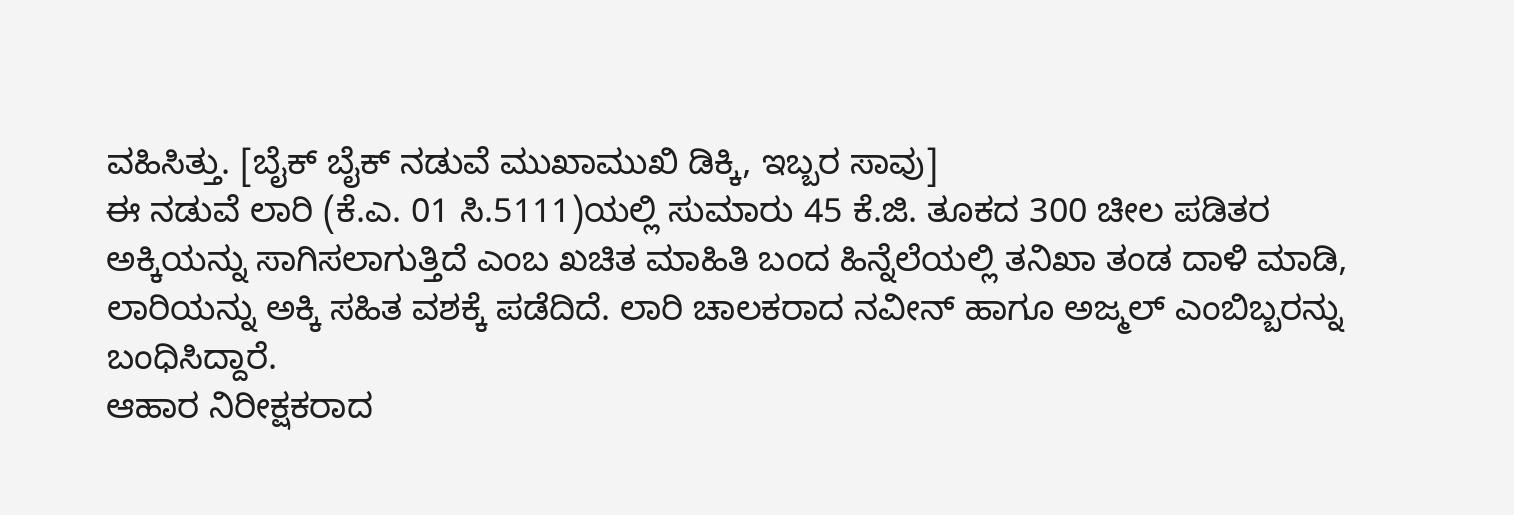ವಹಿಸಿತ್ತು. [ಬೈಕ್ ಬೈಕ್ ನಡುವೆ ಮುಖಾಮುಖಿ ಡಿಕ್ಕಿ, ಇಬ್ಬರ ಸಾವು]
ಈ ನಡುವೆ ಲಾರಿ (ಕೆ.ಎ. 01 ಸಿ.5111)ಯಲ್ಲಿ ಸುಮಾರು 45 ಕೆ.ಜಿ. ತೂಕದ 300 ಚೀಲ ಪಡಿತರ ಅಕ್ಕಿಯನ್ನು ಸಾಗಿಸಲಾಗುತ್ತಿದೆ ಎಂಬ ಖಚಿತ ಮಾಹಿತಿ ಬಂದ ಹಿನ್ನೆಲೆಯಲ್ಲಿ ತನಿಖಾ ತಂಡ ದಾಳಿ ಮಾಡಿ, ಲಾರಿಯನ್ನು ಅಕ್ಕಿ ಸಹಿತ ವಶಕ್ಕೆ ಪಡೆದಿದೆ. ಲಾರಿ ಚಾಲಕರಾದ ನವೀನ್ ಹಾಗೂ ಅಜ್ಮಲ್ ಎಂಬಿಬ್ಬರನ್ನು ಬಂಧಿಸಿದ್ದಾರೆ.
ಆಹಾರ ನಿರೀಕ್ಷಕರಾದ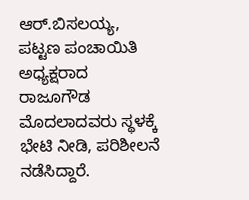ಆರ್.ಬಿಸಲಯ್ಯ, ಪಟ್ಟಣ ಪಂಚಾಯಿತಿ ಅಧ್ಯಕ್ಷರಾದ ರಾಜೂಗೌಡ ಮೊದಲಾದವರು ಸ್ಥಳಕ್ಕೆ ಭೇಟಿ ನೀಡಿ, ಪರಿಶೀಲನೆ ನಡೆಸಿದ್ದಾರೆ.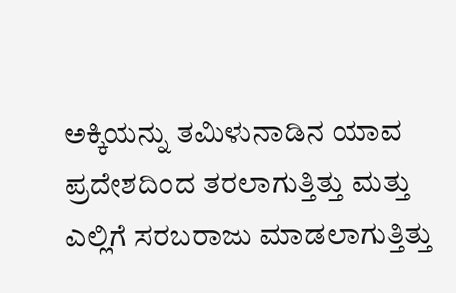ಅಕ್ಕಿಯನ್ನು ತಮಿಳುನಾಡಿನ ಯಾವ ಪ್ರದೇಶದಿಂದ ತರಲಾಗುತ್ತಿತ್ತು ಮತ್ತು ಎಲ್ಲಿಗೆ ಸರಬರಾಜು ಮಾಡಲಾಗುತ್ತಿತ್ತು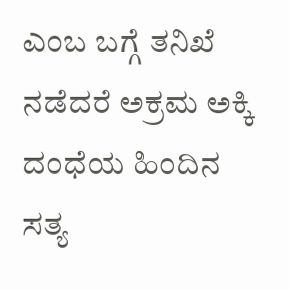ಎಂಬ ಬಗ್ಗೆ ತನಿಖೆ ನಡೆದರೆ ಅಕ್ರಮ ಅಕ್ಕಿ ದಂಧೆಯ ಹಿಂದಿನ ಸತ್ಯ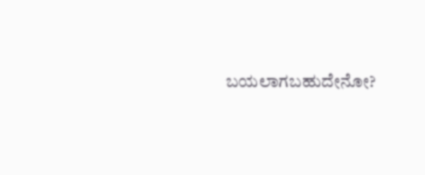ಬಯಲಾಗಬಹುದೇನೋ?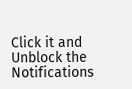Click it and Unblock the Notifications